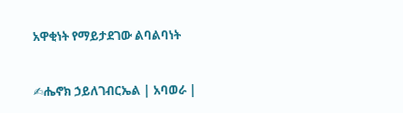አዋቂነት የማይታደገው ልባልባነት


✍ሔኖክ ኃይለገብርኤል | አባወራ |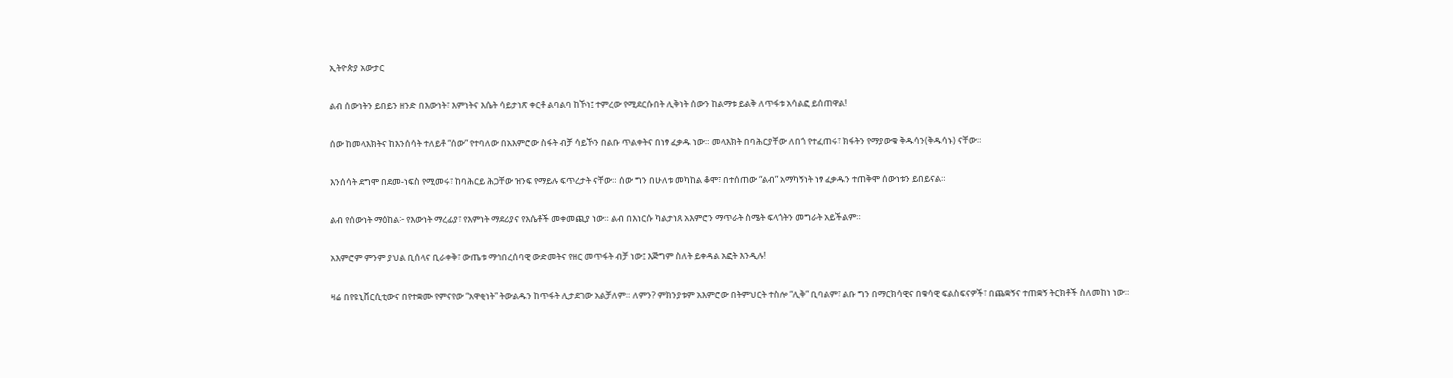ኢትዮጵያ አውታር

ልብ ሰውነትን ይበይን ዘንድ በእውነት፣ እምነትና እሴት ሳይታነጽ ቀርቶ ልባልባ ከኾነ፤ ተምረው የሚደርሱበት ሊቅነት ሰውን ከልማቱ ይልቅ ለጥፋቱ አሳልፎ ይሰጠዋል!

ሰው ከመላእክትና ከእንሰሳት ተለይቶ “ሰው” የተባለው በአእምሮው ስፋት ብቻ ሳይኾን በልቡ ጥልቀትና በነፃ ፈቃዱ ነው። መላእክት በባሕርያቸው ለበጎ የተፈጠሩ፣ ክፋትን የማያውቁ ቅዱሳን(ቅዱሳኑ) ናቸው።

እንሰሳት ደግሞ በደመ-ነፍስ የሚመሩ፣ ከባሕርይ ሕጋቸው ዝንፍ የማይሉ ፍጥረታት ናቸው። ሰው ግን በሁለቱ መካከል ቆሞ፣ በተሰጠው “ልብ” አማካኝነት ነፃ ፈቃዱን ተጠቅሞ ሰውነቱን ይበይናል።

ልብ የሰውነት ማዕከል፦ የእውነት ማረፊያ፣ የእምነት ማደሪያና የእሴቶች መቀመጪያ ነው። ልብ በእነርሱ ካልታነጸ አእምሮን ማጥራት ስሜት ፍላጎትን መግራት አይችልም።

አእምሮም ምንም ያህል ቢሰላና ቢራቀቅ፣ ውጤቱ ማኅበረሰባዊ ውድመትና የዘር መጥፋት ብቻ ነው፤ እጅግም ስለት ይቀዳል አፎት እንዲሉ!

ዛሬ በየዩኒቨርሲቲውና በየተቋሙ የምናየው “አዋቂነት” ትውልዱን ከጥፋት ሊታደገው አልቻለም። ለምን? ምክንያቱም አእምሮው በትምህርት ተስሎ “ሊቅ” ቢባልም፣ ልቡ ግን በማርክሳዊና በቁሳዊ ፍልስፍናዎች፣ በጨቋኝና ተጠቋኝ ትርክቶች ስለመከነ ነው።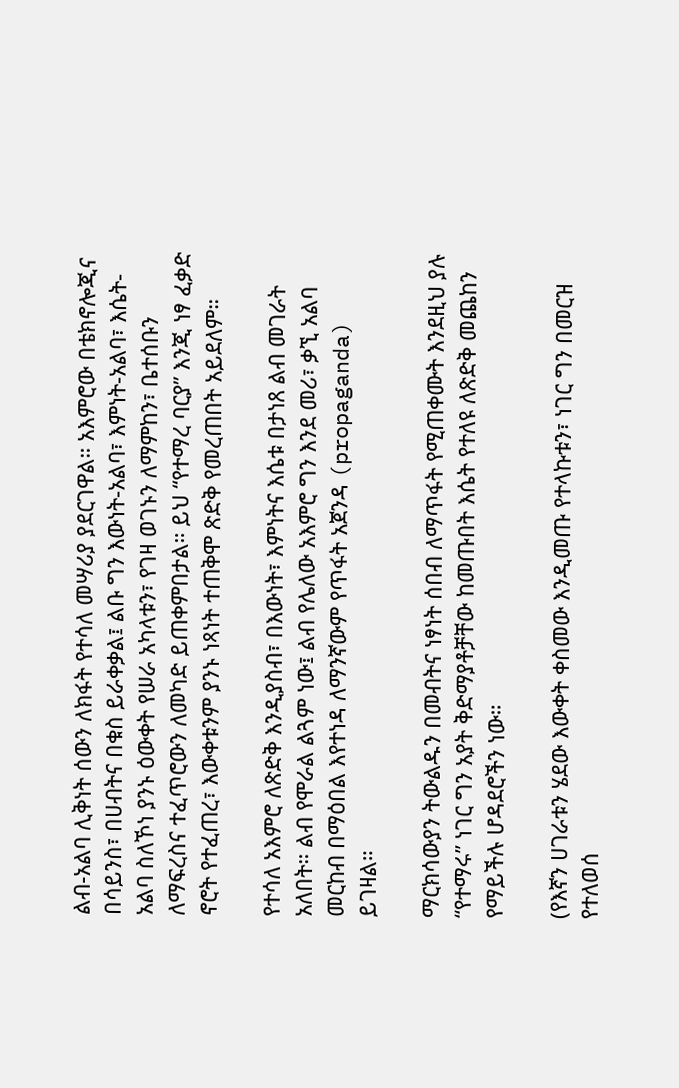ልብ-አልባ ሊቅነት ሰውን ለክፋት የተሳለ መሣሪያ ያደርገዋል። አእምሮው በቴክኖሎጂና በሳይንስ፣ በሀብትና በቁስ ይራቀቃል፤ ልቡ ግን እውነት-አልባ፣ እምነት-አልባ፣ እሴት-አልባ ስለኾነ ያንኑ ዕውቀት የሠራ አካላቱን፣ የገዛ ወገኑን ለማምከን፣ ቤተሰቡን ለማፍረስና ተፈጥሮውን ለመካድ ይጠቀምበታል። ይህ “የተማረ ባርያ” እንጂ ነፃ ፈቃድ ኖሮት የተፈጠረ፣ እውቀቱንም ያንኑ ነጻነት ተጠቅሞ ጽድቅ የመረጠበት አይደለም።

የተሳለ አእምሮ ለጽድቅ እንዲያስብ፣ በእውነት፣ እምነትና እሴቱ በታነጸ ልብ መገራት አለበት። ልብ የሞራል ልጓም ነው፤ ልብ የሌለው አእምሮ ግን እንደ መሪ፣ ቃኚ አልባ መርከብ በማዕበል እየተነዳ ለማንኛውም የጥፋት አጀንዳ (propaganda) ይገዛል።

ማርክሳውያን ትውልዱን በመብትና ነፃነት ሰበብ ለማጥፋት የሚጠቀሙት እንደዚህ ያሉ “የተማሩ” ነገር ግን አያት ቅድማያቶቻቸው ከመጡበት እሴት የተለዩ ለጽድቅ መጨከን የማይችሉ ሆዳደሮችን ነው።

(የእኛን ሀገራቱን ሄደው እውቀት ቀስመው እንዲመጡ የተላኩቱን፣ ነገር ግን በመርዝ የተለወሰ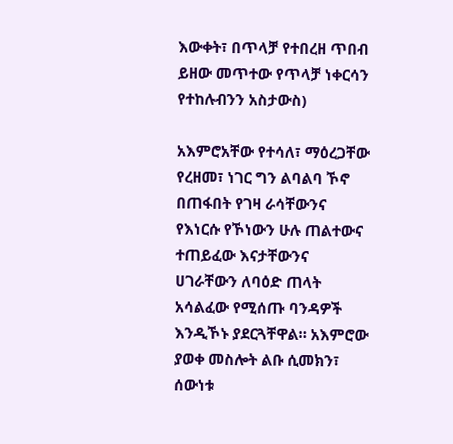እውቀት፣ በጥላቻ የተበረዘ ጥበብ ይዘው መጥተው የጥላቻ ነቀርሳን የተከሉብንን አስታውስ)

አእምሮአቸው የተሳለ፣ ማዕረጋቸው የረዘመ፣ ነገር ግን ልባልባ ኾኖ በጠፋበት የገዛ ራሳቸውንና የእነርሱ የኾነውን ሁሉ ጠልተውና ተጠይፈው እናታቸውንና ሀገራቸውን ለባዕድ ጠላት አሳልፈው የሚሰጡ ባንዳዎች እንዲኾኑ ያደርጓቸዋል። አእምሮው ያወቀ መስሎት ልቡ ሲመክን፣ ሰውነቱ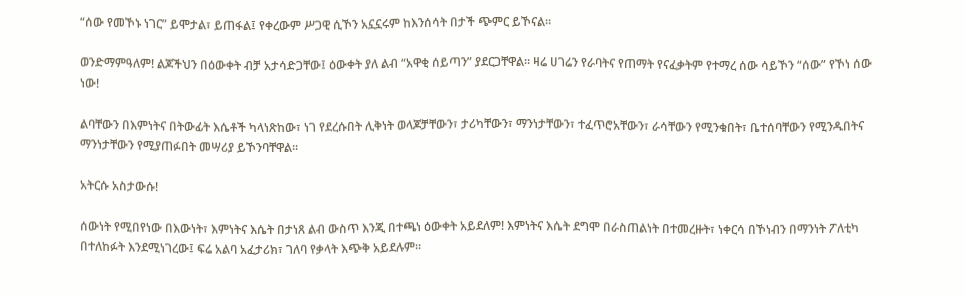“ሰው የመኾኑ ነገር” ይሞታል፣ ይጠፋል፤ የቀረውም ሥጋዊ ሲኾን አኗኗሩም ከእንሰሳት በታች ጭምር ይኾናል።

ወንድማምዓለም! ልጆችህን በዕውቀት ብቻ አታሳድጋቸው፤ ዕውቀት ያለ ልብ “አዋቂ ሰይጣን” ያደርጋቸዋል። ዛሬ ሀገሬን የራባትና የጠማት የናፈቃትም የተማረ ሰው ሳይኾን “ሰው” የኾነ ሰው ነው!

ልባቸውን በእምነትና በትውፊት እሴቶች ካላነጽከው፣ ነገ የደረሱበት ሊቅነት ወላጆቻቸውን፣ ታሪካቸውን፣ ማንነታቸውን፣ ተፈጥሮአቸውን፣ ራሳቸውን የሚንቁበት፣ ቤተሰባቸውን የሚንዱበትና ማንነታቸውን የሚያጠፉበት መሣሪያ ይኾንባቸዋል።

አትርሱ አስታውሱ!

ሰውነት የሚበየነው በእውነት፣ እምነትና እሴት በታነጸ ልብ ውስጥ እንጂ በተጫነ ዕውቀት አይደለም! እምነትና እሴት ደግሞ በራስጠልነት በተመረዙት፣ ነቀርሳ በኾነብን በማንነት ፖለቲካ በተለከፉት እንደሚነገረው፤ ፍሬ አልባ አፈታሪክ፣ ገለባ የቃላት እጭቅ አይደሉም።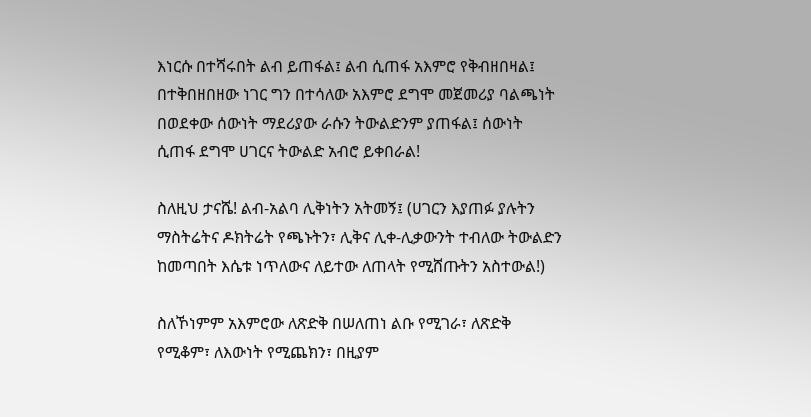እነርሱ በተሻሩበት ልብ ይጠፋል፤ ልብ ሲጠፋ አእምሮ የቅብዘበዛል፤ በተቅበዘበዘው ነገር ግን በተሳለው አእምሮ ደግሞ መጀመሪያ ባልጫነት በወደቀው ሰውነት ማደሪያው ራሱን ትውልድንም ያጠፋል፤ ሰውነት ሲጠፋ ደግሞ ሀገርና ትውልድ አብሮ ይቀበራል!

ስለዚህ ታናሼ! ልብ-አልባ ሊቅነትን አትመኝ፤ (ሀገርን እያጠፉ ያሉትን ማስትሬትና ዶክትሬት የጫኑትን፣ ሊቅና ሊቀ-ሊቃውንት ተብለው ትውልድን ከመጣበት እሴቱ ነጥለውና ለይተው ለጠላት የሚሸጡትን አስተውል!)

ስለኾነምም አእምሮው ለጽድቅ በሠለጠነ ልቡ የሚገራ፣ ለጽድቅ የሚቆም፣ ለእውነት የሚጨክን፣ በዚያም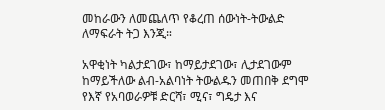መከራውን ለመጨለጥ የቆረጠ ሰውነት-ትውልድ ለማፍራት ትጋ እንጂ።

አዋቂነት ካልታደገው፣ ከማይታደገው፣ ሊታደገውም ከማይችለው ልብ-አልባነት ትውልዱን መጠበቅ ደግሞ የእኛ የአባወራዎቹ ድርሻ፣ ሚና፣ ግዴታ እና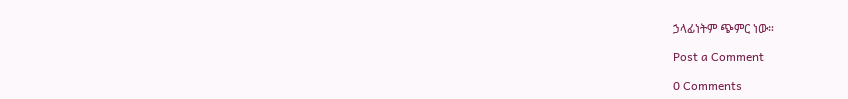ኃላፊነትም ጭምር ነው።

Post a Comment

0 Comments